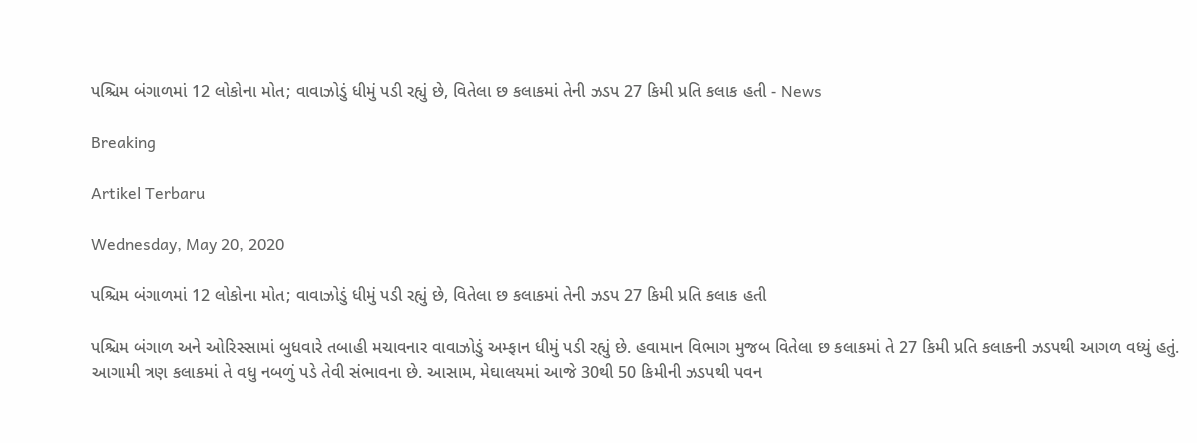પશ્ચિમ બંગાળમાં 12 લોકોના મોત; વાવાઝોડું ધીમું પડી રહ્યું છે, વિતેલા છ કલાકમાં તેની ઝડપ 27 કિમી પ્રતિ કલાક હતી - News

Breaking

Artikel Terbaru

Wednesday, May 20, 2020

પશ્ચિમ બંગાળમાં 12 લોકોના મોત; વાવાઝોડું ધીમું પડી રહ્યું છે, વિતેલા છ કલાકમાં તેની ઝડપ 27 કિમી પ્રતિ કલાક હતી

પશ્ચિમ બંગાળ અને ઓરિસ્સામાં બુધવારે તબાહી મચાવનાર વાવાઝોડું અમ્ફાન ધીમું પડી રહ્યું છે. હવામાન વિભાગ મુજબ વિતેલા છ કલાકમાં તે 27 કિમી પ્રતિ કલાકની ઝડપથી આગળ વધ્યું હતું. આગામી ત્રણ કલાકમાં તે વધુ નબળું પડે તેવી સંભાવના છે. આસામ, મેઘાલયમાં આજે 30થી 50 કિમીની ઝડપથી પવન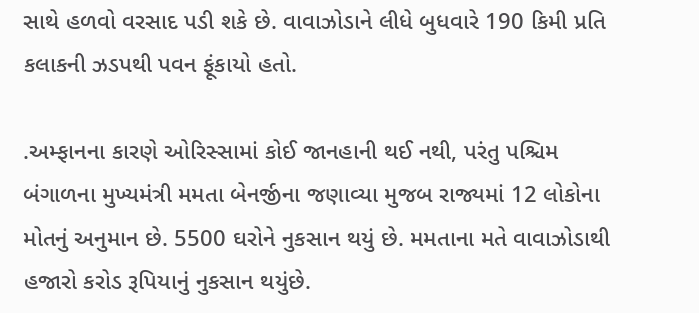સાથે હળવો વરસાદ પડી શકે છે. વાવાઝોડાને લીધે બુધવારે 190 કિમી પ્રતિ કલાકની ઝડપથી પવન ફૂંકાયો હતો.

.અમ્ફાનના કારણે ઓરિસ્સામાં કોઈ જાનહાની થઈ નથી, પરંતુ પશ્ચિમ બંગાળના મુખ્યમંત્રી મમતા બેનર્જીના જણાવ્યા મુજબ રાજ્યમાં 12 લોકોના મોતનું અનુમાન છે. 5500 ઘરોને નુકસાન થયું છે. મમતાના મતે વાવાઝોડાથી હજારો કરોડ રૂપિયાનું નુકસાન થયુંછે.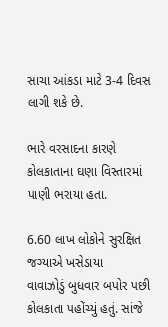સાચા આંકડા માટે 3-4 દિવસ લાગી શકે છે.

ભારે વરસાદના કારણે કોલકાતાના ઘણા વિસ્તારમાં પાણી ભરાયા હતા.

6.60 લાખ લોકોને સુરક્ષિત જગ્યાએ ખસેડાયા
વાવાઝોડું બુધવાર બપોર પછી કોલકાતા પહોંચ્યું હતું. સાંજે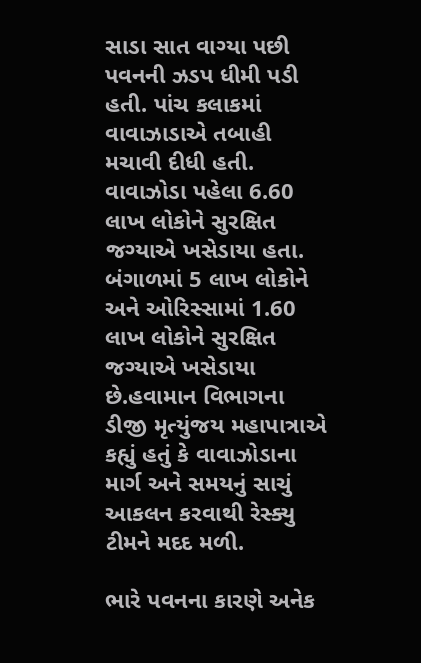સાડા સાત વાગ્યા પછી પવનની ઝડપ ધીમી પડી હતી. પાંચ કલાકમાં વાવાઝાડાએ તબાહી મચાવી દીધી હતી. વાવાઝોડા પહેલા 6.60 લાખ લોકોને સુરક્ષિત જગ્યાએ ખસેડાયા હતા. બંગાળમાં 5 લાખ લોકોને અને ઓરિસ્સામાં 1.60 લાખ લોકોને સુરક્ષિત જગ્યાએ ખસેડાયા છે.હવામાન વિભાગના ડીજી મૃત્યુંજય મહાપાત્રાએ કહ્યું હતું કે વાવાઝોડાના માર્ગ અને સમયનું સાચું આકલન કરવાથી રેસ્ક્યુ ટીમને મદદ મળી.

ભારે પવનના કારણે અનેક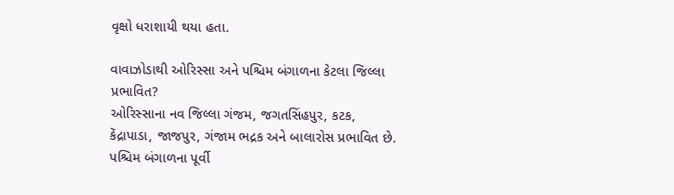વૃક્ષો ધરાશાયી થયા હતા.

વાવાઝોડાથી ઓરિસ્સા અને પશ્ચિમ બંગાળના કેટલા જિલ્લા પ્રભાવિત?
ઓરિસ્સાના નવ જિલ્લા ગંજમ, જગતસિંહપુર, કટક, કેંદ્રાપાડા, જાજપુર, ગંજામ ભદ્રક અને બાલારોસ પ્રભાવિત છે. પશ્ચિમ બંગાળના પૂર્વી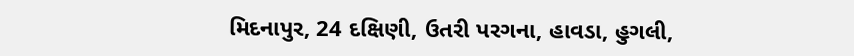મિદનાપુર, 24 દક્ષિણી, ઉતરી પરગના, હાવડા, હુગલી,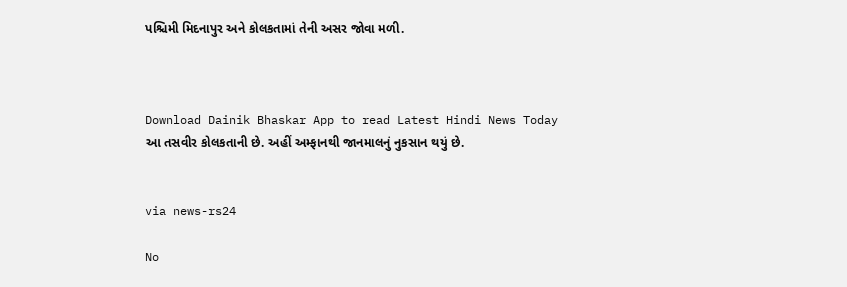પશ્ચિમી મિદનાપુર અને કોલકતામાં તેની અસર જોવા મળી.



Download Dainik Bhaskar App to read Latest Hindi News Today
આ તસવીર કોલકતાની છે. અહીં અમ્ફાનથી જાનમાલનું નુકસાન થયું છે.


via news-rs24

No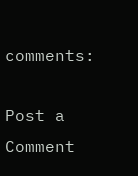comments:

Post a Comment